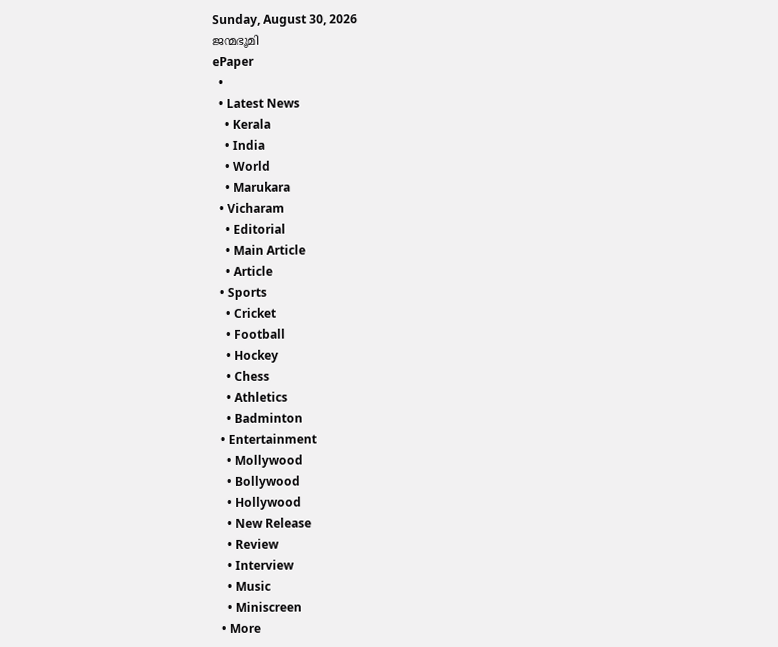Sunday, August 30, 2026
ജന്മഭൂമി
ePaper
  •
  • Latest News
    • Kerala
    • India
    • World
    • Marukara
  • Vicharam
    • Editorial
    • Main Article
    • Article
  • Sports
    • Cricket
    • Football
    • Hockey
    • Chess
    • Athletics
    • Badminton
  • Entertainment
    • Mollywood
    • Bollywood
    • Hollywood
    • New Release
    • Review
    • Interview
    • Music
    • Miniscreen
  • More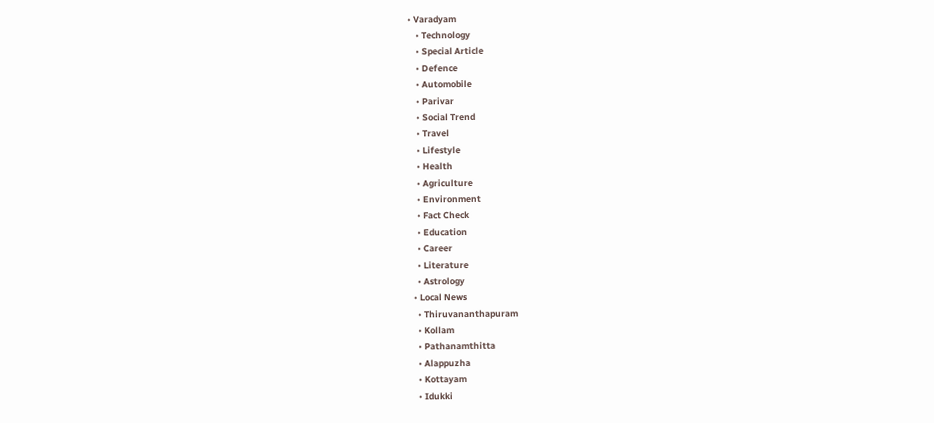• Varadyam
    • Technology
    • Special Article
    • Defence
    • Automobile
    • Parivar
    • Social Trend
    • Travel
    • Lifestyle
    • Health
    • Agriculture
    • Environment
    • Fact Check
    • Education
    • Career
    • Literature
    • Astrology
  • Local News
    • Thiruvananthapuram
    • Kollam
    • Pathanamthitta
    • Alappuzha
    • Kottayam
    • Idukki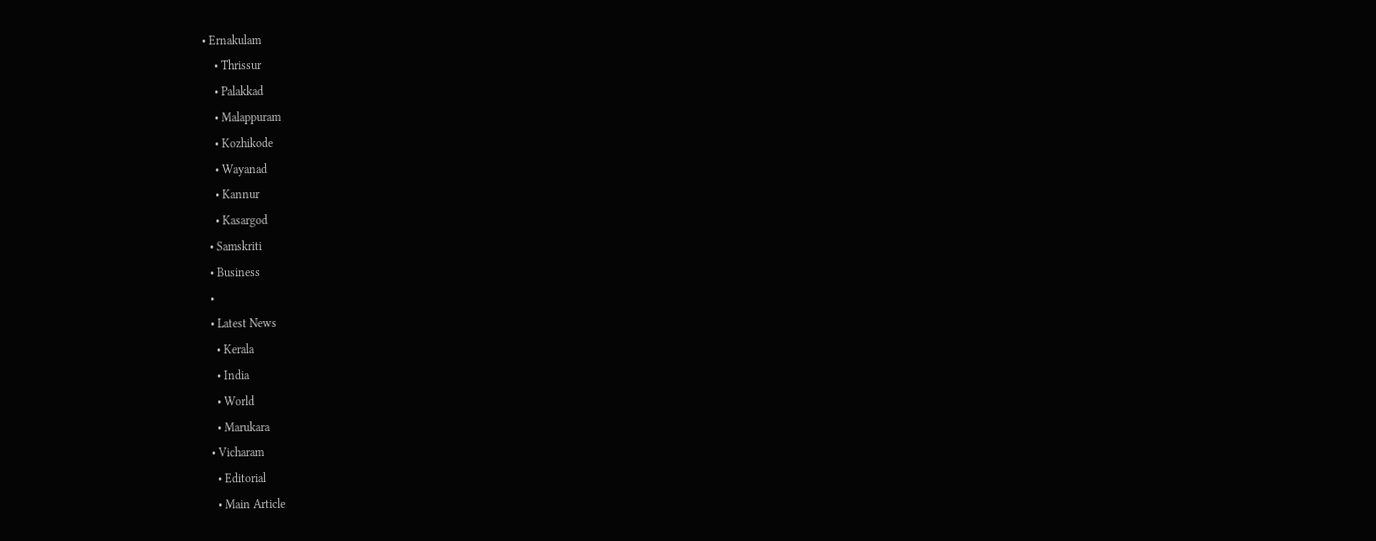• Ernakulam
    • Thrissur
    • Palakkad
    • Malappuram
    • Kozhikode
    • Wayanad
    • Kannur
    • Kasargod
  • Samskriti
  • Business
  •
  • Latest News
    • Kerala
    • India
    • World
    • Marukara
  • Vicharam
    • Editorial
    • Main Article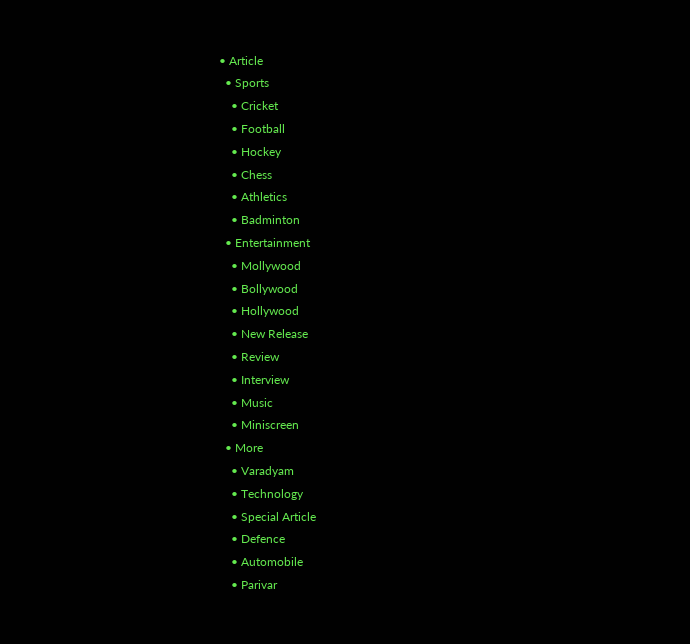• Article
  • Sports
    • Cricket
    • Football
    • Hockey
    • Chess
    • Athletics
    • Badminton
  • Entertainment
    • Mollywood
    • Bollywood
    • Hollywood
    • New Release
    • Review
    • Interview
    • Music
    • Miniscreen
  • More
    • Varadyam
    • Technology
    • Special Article
    • Defence
    • Automobile
    • Parivar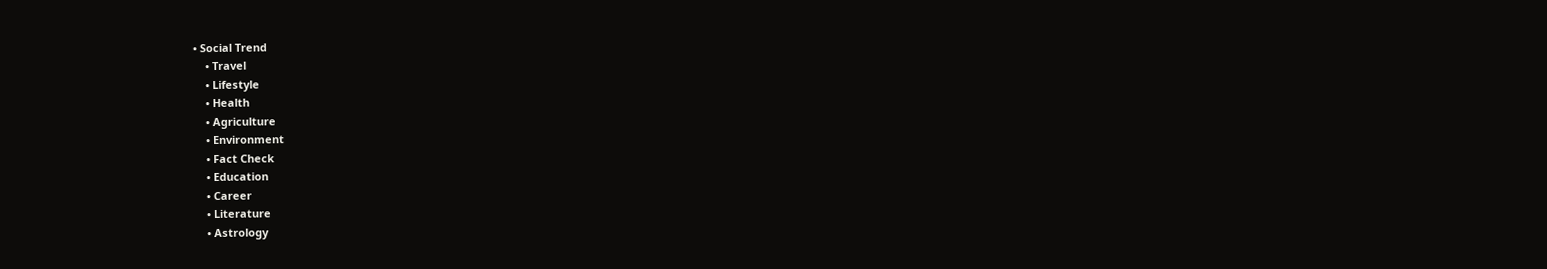• Social Trend
    • Travel
    • Lifestyle
    • Health
    • Agriculture
    • Environment
    • Fact Check
    • Education
    • Career
    • Literature
    • Astrology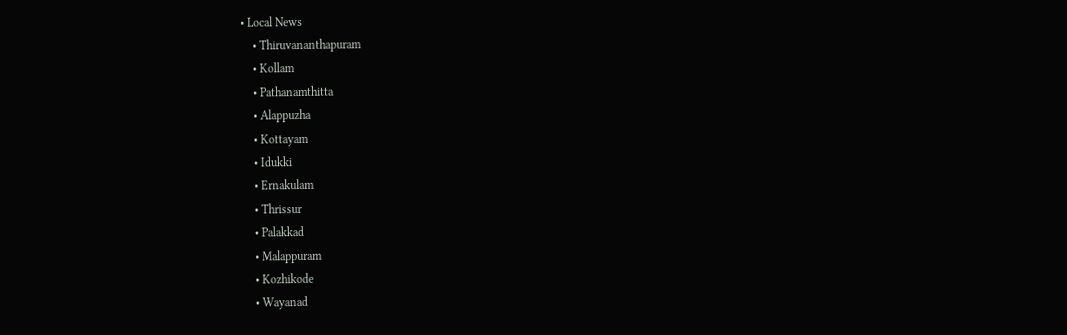• Local News
    • Thiruvananthapuram
    • Kollam
    • Pathanamthitta
    • Alappuzha
    • Kottayam
    • Idukki
    • Ernakulam
    • Thrissur
    • Palakkad
    • Malappuram
    • Kozhikode
    • Wayanad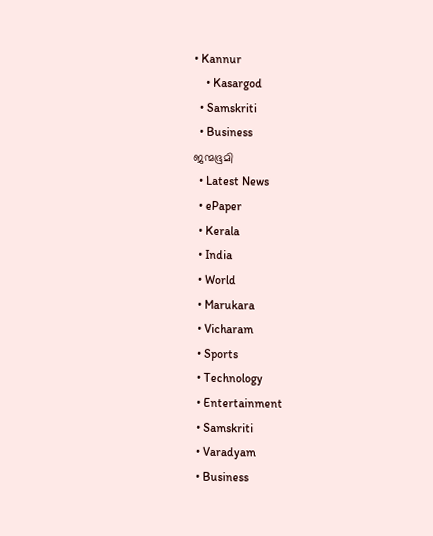• Kannur
    • Kasargod
  • Samskriti
  • Business
ജന്മഭൂമി
  • Latest News
  • ePaper
  • Kerala
  • India
  • World
  • Marukara
  • Vicharam
  • Sports
  • Technology
  • Entertainment
  • Samskriti
  • Varadyam
  • Business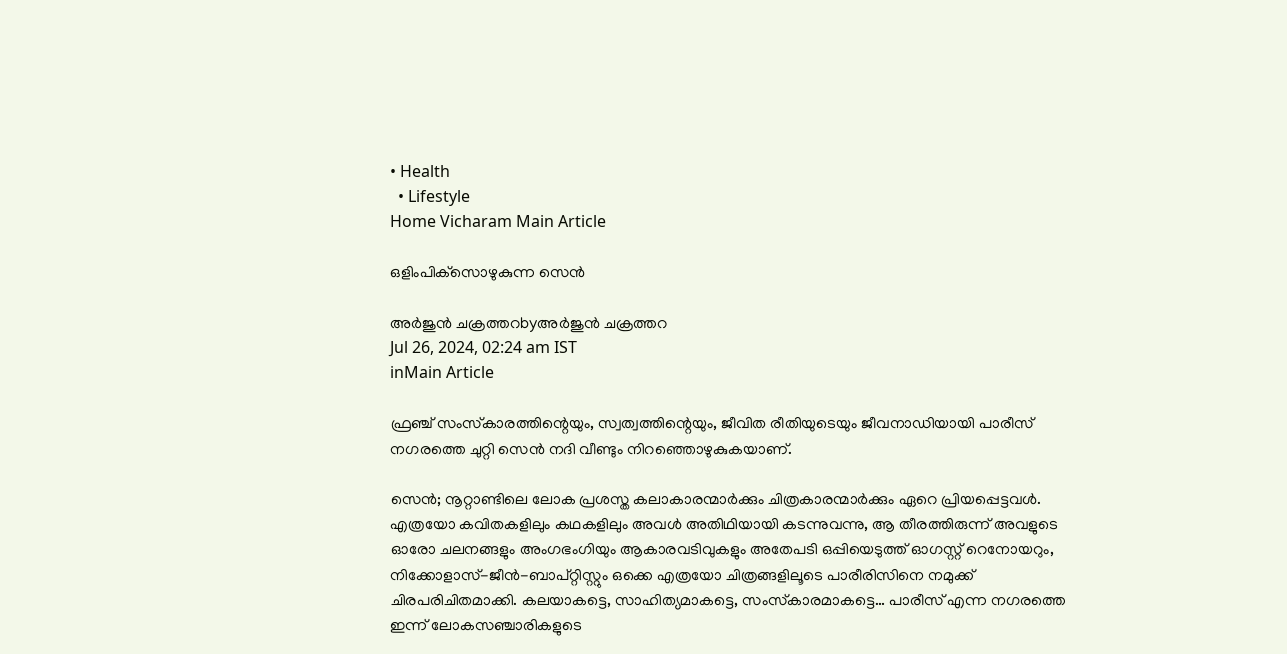• Health
  • Lifestyle
Home Vicharam Main Article

ഒളിംപിക്‌സൊഴുകുന്ന സെന്‍

അര്‍ജുന്‍ ചക്രത്തറbyഅര്‍ജുന്‍ ചക്രത്തറ
Jul 26, 2024, 02:24 am IST
inMain Article

ഫ്രഞ്ച് സംസ്‌കാരത്തിന്റെയും, സ്വത്വത്തിന്റെയും, ജീവിത രീതിയുടെയും ജീവനാഡിയായി പാരീസ് നഗരത്തെ ചുറ്റി സെന്‍ നദി വീണ്ടും നിറഞ്ഞൊഴുകുകയാണ്.

സെന്‍; നൂറ്റാണ്ടിലെ ലോക പ്രശസ്ത കലാകാരന്മാര്‍ക്കും ചിത്രകാരന്മാര്‍ക്കും ഏറെ പ്രിയപ്പെട്ടവള്‍. എത്രയോ കവിതകളിലും കഥകളിലും അവള്‍ അതിഥിയായി കടന്നുവന്നു, ആ തീരത്തിരുന്ന് അവളുടെ ഓരോ ചലനങ്ങളും അംഗഭംഗിയും ആകാരവടിവുകളും അതേപടി ഒപ്പിയെടുത്ത് ഓഗസ്റ്റ് റെനോയറും, നിക്കോളാസ്-ജീന്‍-ബാപ്റ്റിസ്റ്റും ഒക്കെ എത്രയോ ചിത്രങ്ങളിലൂടെ പാരീരിസിനെ നമുക്ക് ചിരപരിചിതമാക്കി. കലയാകട്ടെ, സാഹിത്യമാകട്ടെ, സംസ്‌കാരമാകട്ടെ… പാരീസ് എന്ന നഗരത്തെ ഇന്ന് ലോകസഞ്ചാരികളുടെ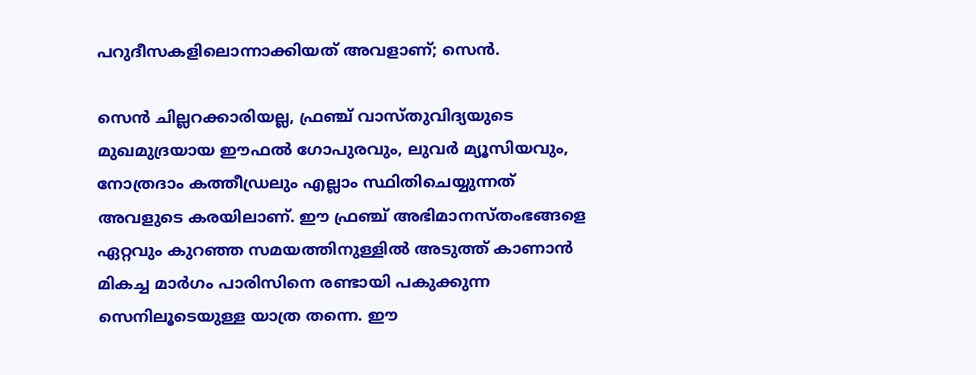പറുദീസകളിലൊന്നാക്കിയത് അവളാണ്; സെന്‍.

സെന്‍ ചില്ലറക്കാരിയല്ല, ഫ്രഞ്ച് വാസ്തുവിദ്യയുടെ മുഖമുദ്രയായ ഈഫല്‍ ഗോപുരവും, ലുവര്‍ മ്യൂസിയവും, നോത്രദാം കത്തീഡ്രലും എല്ലാം സ്ഥിതിചെയ്യുന്നത് അവളുടെ കരയിലാണ്. ഈ ഫ്രഞ്ച് അഭിമാനസ്തംഭങ്ങളെ ഏറ്റവും കുറഞ്ഞ സമയത്തിനുള്ളില്‍ അടുത്ത് കാണാന്‍ മികച്ച മാര്‍ഗം പാരിസിനെ രണ്ടായി പകുക്കുന്ന സെനിലൂടെയുള്ള യാത്ര തന്നെ. ഈ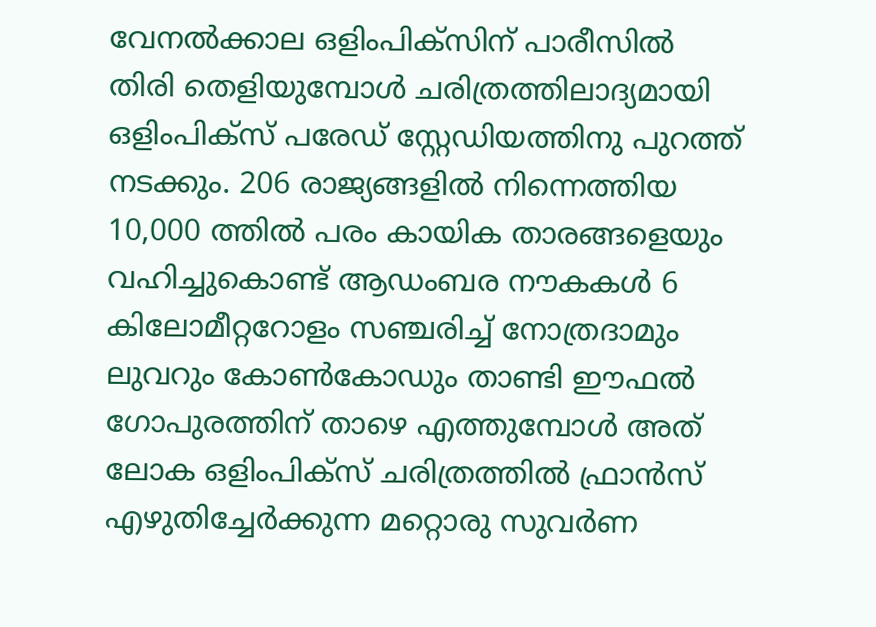വേനല്‍ക്കാല ഒളിംപിക്‌സിന് പാരീസില്‍ തിരി തെളിയുമ്പോള്‍ ചരിത്രത്തിലാദ്യമായി ഒളിംപിക്‌സ് പരേഡ് സ്റ്റേഡിയത്തിനു പുറത്ത് നടക്കും. 206 രാജ്യങ്ങളില്‍ നിന്നെത്തിയ 10,000 ത്തില്‍ പരം കായിക താരങ്ങളെയും വഹിച്ചുകൊണ്ട് ആഡംബര നൗകകള്‍ 6 കിലോമീറ്ററോളം സഞ്ചരിച്ച് നോത്രദാമും ലുവറും കോണ്‍കോഡും താണ്ടി ഈഫല്‍ ഗോപുരത്തിന് താഴെ എത്തുമ്പോള്‍ അത് ലോക ഒളിംപിക്‌സ് ചരിത്രത്തില്‍ ഫ്രാന്‍സ് എഴുതിച്ചേര്‍ക്കുന്ന മറ്റൊരു സുവര്‍ണ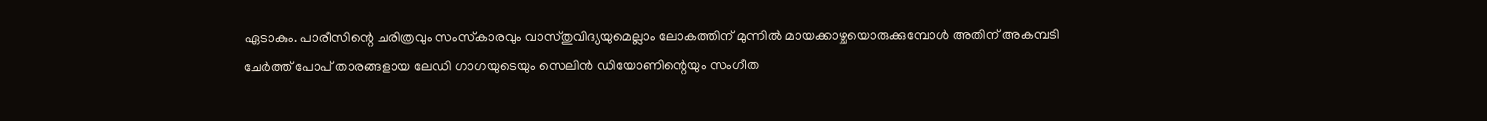ഏടാകും. പാരീസിന്റെ ചരിത്രവും സംസ്‌കാരവും വാസ്തുവിദ്യയുമെല്ലാം ലോകത്തിന് മുന്നില്‍ മായക്കാഴ്ചയൊരുക്കുമ്പോള്‍ അതിന് അകമ്പടി ചേര്‍ത്ത് പോപ് താരങ്ങളായ ലേഡി ഗാഗയുടെയും സെലിന്‍ ഡിയോണിന്റെയും സംഗീത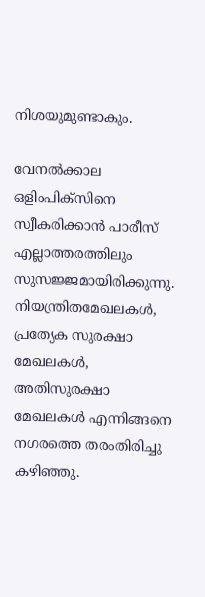നിശയുമുണ്ടാകും.

വേനല്‍ക്കാല ഒളിംപിക്‌സിനെ സ്വീകരിക്കാന്‍ പാരീസ് എല്ലാത്തരത്തിലും സുസജ്ജമായിരിക്കുന്നു. നിയന്ത്രിതമേഖലകള്‍, പ്രത്യേക സുരക്ഷാ മേഖലകള്‍, അതിസുരക്ഷാ മേഖലകള്‍ എന്നിങ്ങനെ നഗരത്തെ തരംതിരിച്ചു കഴിഞ്ഞു.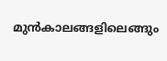മുന്‍കാലങ്ങളിലെങ്ങും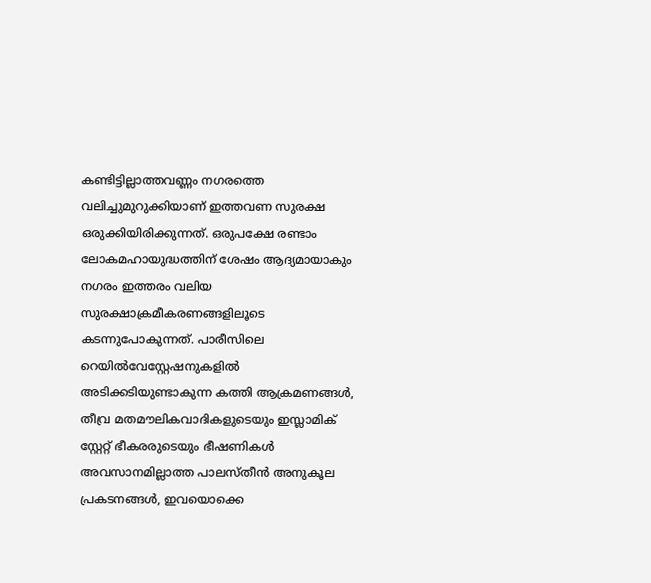കണ്ടിട്ടില്ലാത്തവണ്ണം നഗരത്തെ വലിച്ചുമുറുക്കിയാണ് ഇത്തവണ സുരക്ഷ ഒരുക്കിയിരിക്കുന്നത്. ഒരുപക്ഷേ രണ്ടാം ലോകമഹായുദ്ധത്തിന് ശേഷം ആദ്യമായാകും നഗരം ഇത്തരം വലിയ സുരക്ഷാക്രമീകരണങ്ങളിലൂടെ കടന്നുപോകുന്നത്. പാരീസിലെ റെയില്‍വേസ്റ്റേഷനുകളില്‍ അടിക്കടിയുണ്ടാകുന്ന കത്തി ആക്രമണങ്ങള്‍, തീവ്ര മതമൗലികവാദികളുടെയും ഇസ്ലാമിക് സ്റ്റേറ്റ് ഭീകരരുടെയും ഭീഷണികള്‍ അവസാനമില്ലാത്ത പാലസ്തീന്‍ അനുകൂല പ്രകടനങ്ങള്‍, ഇവയൊക്കെ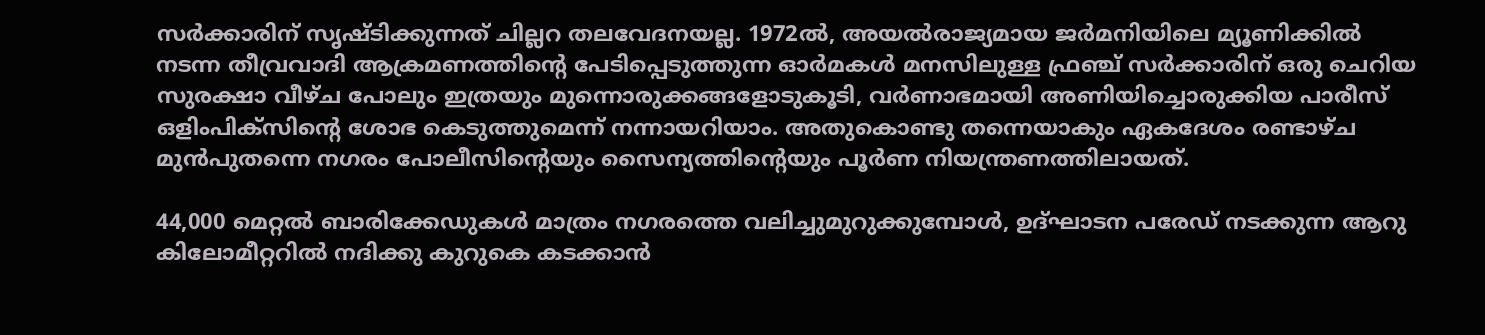സര്‍ക്കാരിന് സൃഷ്ടിക്കുന്നത് ചില്ലറ തലവേദനയല്ല. 1972ല്‍, അയല്‍രാജ്യമായ ജര്‍മനിയിലെ മ്യൂണിക്കില്‍ നടന്ന തീവ്രവാദി ആക്രമണത്തിന്റെ പേടിപ്പെടുത്തുന്ന ഓര്‍മകള്‍ മനസിലുള്ള ഫ്രഞ്ച് സര്‍ക്കാരിന് ഒരു ചെറിയ സുരക്ഷാ വീഴ്ച പോലും ഇത്രയും മുന്നൊരുക്കങ്ങളോടുകൂടി, വര്‍ണാഭമായി അണിയിച്ചൊരുക്കിയ പാരീസ് ഒളിംപിക്‌സിന്റെ ശോഭ കെടുത്തുമെന്ന് നന്നായറിയാം. അതുകൊണ്ടു തന്നെയാകും ഏകദേശം രണ്ടാഴ്ച മുന്‍പുതന്നെ നഗരം പോലീസിന്റെയും സൈന്യത്തിന്റെയും പൂര്‍ണ നിയന്ത്രണത്തിലായത്.

44,000 മെറ്റല്‍ ബാരിക്കേഡുകള്‍ മാത്രം നഗരത്തെ വലിച്ചുമുറുക്കുമ്പോള്‍, ഉദ്ഘാടന പരേഡ് നടക്കുന്ന ആറു കിലോമീറ്ററില്‍ നദിക്കു കുറുകെ കടക്കാന്‍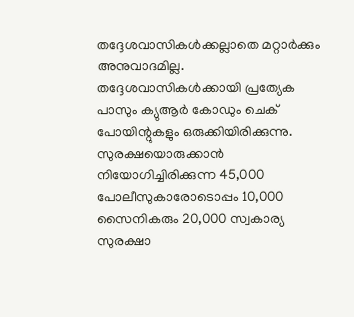തദ്ദേശവാസികള്‍ക്കല്ലാതെ മറ്റാര്‍ക്കും അനുവാദമില്ല. തദ്ദേശവാസികള്‍ക്കായി പ്രത്യേക പാസും ക്യുആര്‍ കോഡും ചെക് പോയിന്റുകളും ഒരുക്കിയിരിക്കുന്നു. സുരക്ഷയൊരുക്കാന്‍ നിയോഗിച്ചിരിക്കുന്ന 45,000 പോലീസുകാരോടൊപ്പം 10,000 സൈനികരും 20,000 സ്വകാര്യ സുരക്ഷാ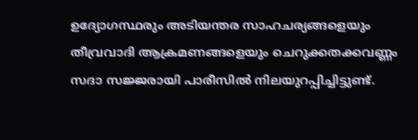ഉദ്യോഗസ്ഥരും അടിയന്തര സാഹചര്യങ്ങളെയും തീവ്രവാദി ആക്രമണങ്ങളെയും ചെറുക്കതക്കവണ്ണം സദാ സജ്ജരായി പാരീസില്‍ നിലയുറപ്പിച്ചിട്ടുണ്ട്.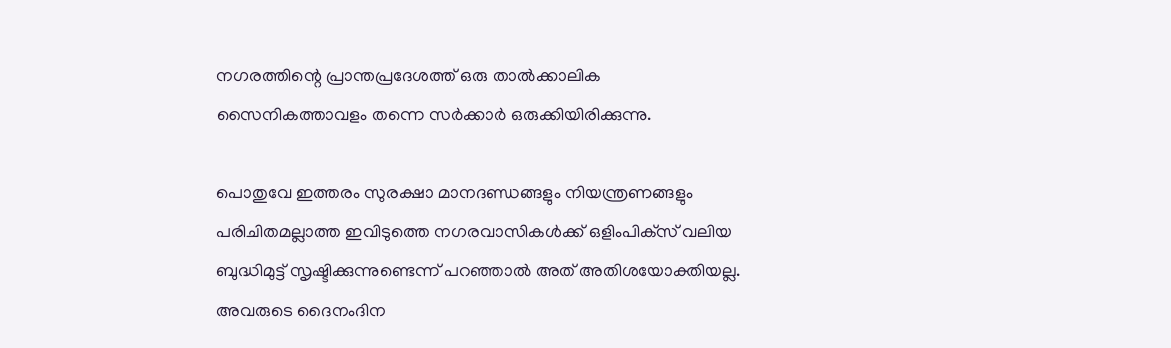നഗരത്തിന്റെ പ്രാന്തപ്രദേശത്ത് ഒരു താല്‍ക്കാലിക സൈനികത്താവളം തന്നെ സര്‍ക്കാര്‍ ഒരുക്കിയിരിക്കുന്നു.

പൊതുവേ ഇത്തരം സുരക്ഷാ മാനദണ്ഡങ്ങളും നിയന്ത്രണങ്ങളും പരിചിതമല്ലാത്ത ഇവിടുത്തെ നഗരവാസികള്‍ക്ക് ഒളിംപിക്‌സ് വലിയ ബുദ്ധിമുട്ട് സൃഷ്ടിക്കുന്നുണ്ടെന്ന് പറഞ്ഞാല്‍ അത് അതിശയോക്തിയല്ല. അവരുടെ ദൈനംദിന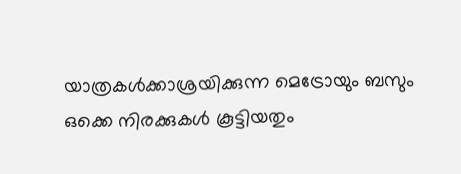യാത്രകള്‍ക്കാശ്രയിക്കുന്ന മെട്രോയും ബസും ഒക്കെ നിരക്കുകള്‍ കൂട്ടിയതും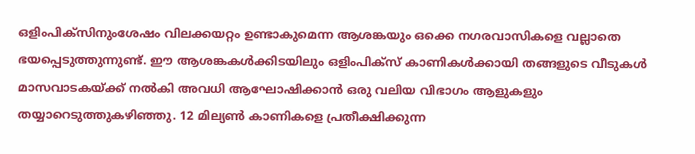ഒളിംപിക്‌സിനുംശേഷം വിലക്കയറ്റം ഉണ്ടാകുമെന്ന ആശങ്കയും ഒക്കെ നഗരവാസികളെ വല്ലാതെ ഭയപ്പെടുത്തുന്നുണ്ട്. ഈ ആശങ്കകള്‍ക്കിടയിലും ഒളിംപിക്‌സ് കാണികള്‍ക്കായി തങ്ങളുടെ വീടുകള്‍ മാസവാടകയ്‌ക്ക് നല്‍കി അവധി ആഘോഷിക്കാന്‍ ഒരു വലിയ വിഭാഗം ആളുകളും തയ്യാറെടുത്തുകഴിഞ്ഞു. 12 മില്യണ്‍ കാണികളെ പ്രതീക്ഷിക്കുന്ന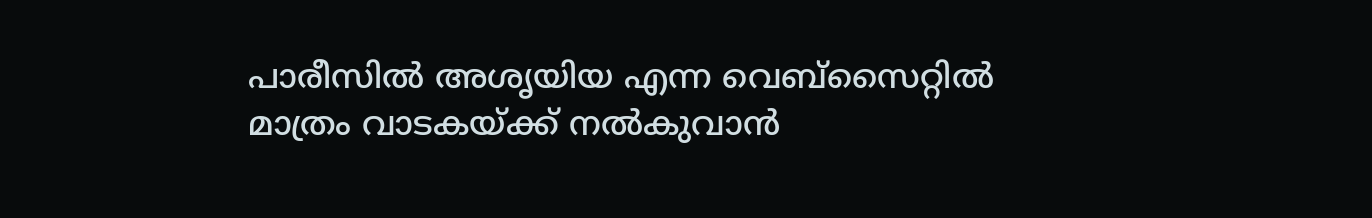പാരീസില്‍ അശൃയിയ എന്ന വെബ്‌സൈറ്റില്‍ മാത്രം വാടകയ്‌ക്ക് നല്‍കുവാന്‍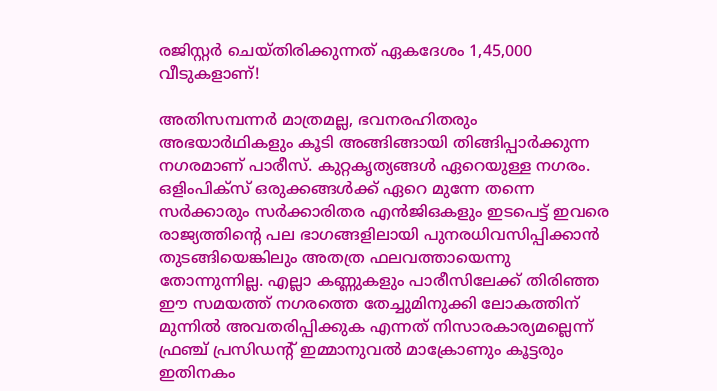രജിസ്റ്റര്‍ ചെയ്തിരിക്കുന്നത് ഏകദേശം 1,45,000 വീടുകളാണ്!

അതിസമ്പന്നര്‍ മാത്രമല്ല, ഭവനരഹിതരും അഭയാര്‍ഥികളും കൂടി അങ്ങിങ്ങായി തിങ്ങിപ്പാര്‍ക്കുന്ന നഗരമാണ് പാരീസ്. കുറ്റകൃത്യങ്ങള്‍ ഏറെയുള്ള നഗരം. ഒളിംപിക്‌സ് ഒരുക്കങ്ങള്‍ക്ക് ഏറെ മുന്നേ തന്നെ സര്‍ക്കാരും സര്‍ക്കാരിതര എന്‍ജിഒകളും ഇടപെട്ട് ഇവരെ രാജ്യത്തിന്റെ പല ഭാഗങ്ങളിലായി പുനരധിവസിപ്പിക്കാന്‍ തുടങ്ങിയെങ്കിലും അതത്ര ഫലവത്തായെന്നു തോന്നുന്നില്ല. എല്ലാ കണ്ണുകളും പാരീസിലേക്ക് തിരിഞ്ഞ ഈ സമയത്ത് നഗരത്തെ തേച്ചുമിനുക്കി ലോകത്തിന് മുന്നില്‍ അവതരിപ്പിക്കുക എന്നത് നിസാരകാര്യമല്ലെന്ന് ഫ്രഞ്ച് പ്രസിഡന്റ് ഇമ്മാനുവല്‍ മാക്രോണും കൂട്ടരും ഇതിനകം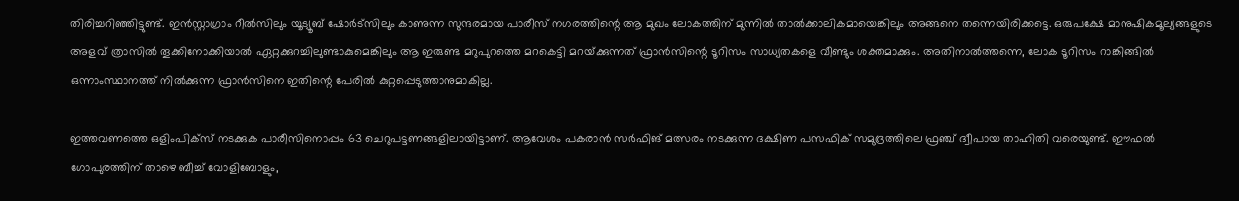തിരിച്ചറിഞ്ഞിട്ടുണ്ട്. ഇന്‍സ്റ്റാഗ്രാം റീല്‍സിലും യൂട്യൂബ് ഷോര്‍ട്‌സിലും കാണുന്ന സുന്ദരമായ പാരീസ് നഗരത്തിന്റെ ആ മുഖം ലോകത്തിന് മുന്നില്‍ താല്‍ക്കാലികമായെങ്കിലും അങ്ങനെ തന്നെയിരിക്കട്ടെ. ഒരുപക്ഷേ മാനുഷികമൂല്യങ്ങളുടെ അളവ് ത്രാസില്‍ തൂക്കിനോക്കിയാല്‍ ഏറ്റക്കുറച്ചിലുണ്ടാകുമെങ്കിലും ആ ഇരുണ്ട മറുപുറത്തെ മറകെട്ടി മറയ്‌ക്കുന്നത് ഫ്രാന്‍സിന്റെ ടൂറിസം സാധ്യതകളെ വീണ്ടും ശക്തമാക്കും. അതിനാല്‍ത്തന്നെ, ലോക ടൂറിസം റാങ്കിങ്ങില്‍ ഒന്നാംസ്ഥാനത്ത് നില്‍ക്കുന്ന ഫ്രാന്‍സിനെ ഇതിന്റെ പേരില്‍ കുറ്റപ്പെടുത്താനുമാകില്ല.

ഇത്തവണത്തെ ഒളിംപിക്‌സ് നടക്കുക പാരീസിനൊപ്പം 63 ചെറുപട്ടണങ്ങളിലായിട്ടാണ്. ആവേശം പകരാന്‍ സര്‍ഫിങ് മത്സരം നടക്കുന്ന ദക്ഷിണ പസഫിക് സമുദ്രത്തിലെ ഫ്രഞ്ച് ദ്വീപായ താഹിതി വരെയുണ്ട്. ഈഫല്‍ ഗോപുരത്തിന് താഴെ ബീച്ച് വോളിബോളും,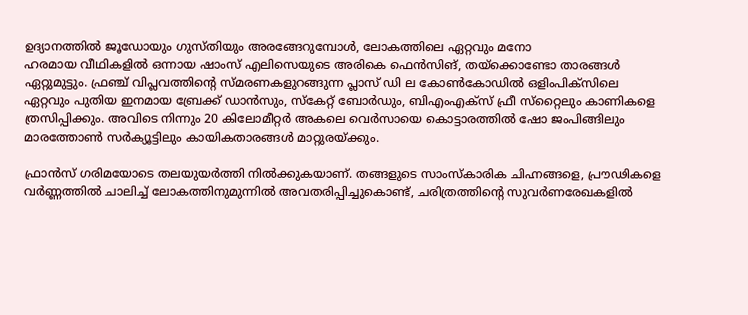ഉദ്യാനത്തില്‍ ജൂഡോയും ഗുസ്തിയും അരങ്ങേറുമ്പോള്‍, ലോകത്തിലെ ഏറ്റവും മനോ
ഹരമായ വീഥികളില്‍ ഒന്നായ ഷാംസ് എലിസെയുടെ അരികെ ഫെന്‍സിങ്, തയ്‌ക്കൊണ്ടോ താരങ്ങള്‍ ഏറ്റുമുട്ടും. ഫ്രഞ്ച് വിപ്ലവത്തിന്റെ സ്മരണകളുറങ്ങുന്ന പ്ലാസ് ഡി ല കോണ്‍കോഡില്‍ ഒളിംപിക്‌സിലെ ഏറ്റവും പുതിയ ഇനമായ ബ്രേക്ക് ഡാന്‍സും, സ്‌കേറ്റ് ബോര്‍ഡും, ബിഎംഎക്‌സ് ഫ്രീ സ്‌റ്റൈലും കാണികളെ ത്രസിപ്പിക്കും. അവിടെ നിന്നും 20 കിലോമീറ്റര്‍ അകലെ വെര്‍സായെ കൊട്ടാരത്തില്‍ ഷോ ജംപിങ്ങിലും മാരത്തോണ്‍ സര്‍ക്യൂട്ടിലും കായികതാരങ്ങള്‍ മാറ്റുരയ്‌ക്കും.

ഫ്രാന്‍സ് ഗരിമയോടെ തലയുയര്‍ത്തി നില്‍ക്കുകയാണ്. തങ്ങളുടെ സാംസ്‌കാരിക ചിഹ്നങ്ങളെ, പ്രൗഢികളെ വര്‍ണ്ണത്തില്‍ ചാലിച്ച് ലോകത്തിനുമുന്നില്‍ അവതരിപ്പിച്ചുകൊണ്ട്, ചരിത്രത്തിന്റെ സുവര്‍ണരേഖകളില്‍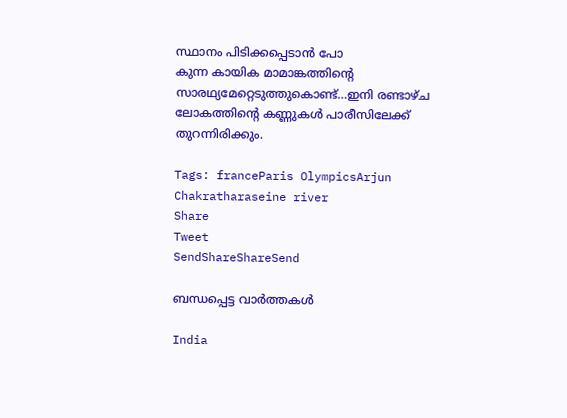സ്ഥാനം പിടിക്കപ്പെടാന്‍ പോ
കുന്ന കായിക മാമാങ്കത്തിന്റെ സാരഥ്യമേറ്റെടുത്തുകൊണ്ട്…ഇനി രണ്ടാഴ്ച ലോകത്തിന്റെ കണ്ണുകള്‍ പാരീസിലേക്ക് തുറന്നിരിക്കും.

Tags: franceParis OlympicsArjun Chakratharaseine river
Share
Tweet
SendShareShareSend

ബന്ധപ്പെട്ട വാര്‍ത്തകള്‍

India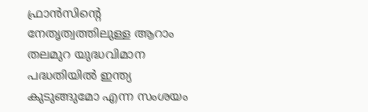ഫ്രാന്‍സിന്റെ നേതൃത്വത്തിലുള്ള ആറാം തലമുറ യുദ്ധവിമാന പദ്ധതിയില്‍ ഇന്ത്യ കുടുങ്ങുമോ എന്ന സംശയം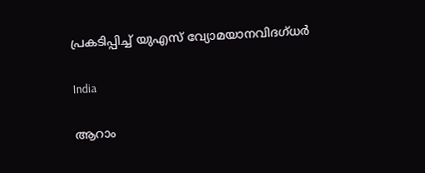പ്രകടിപ്പിച്ച് യുഎസ് വ്യോമയാനവിദഗ്ധര്‍

India

ആറാം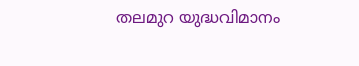തലമുറ യുദ്ധവിമാനം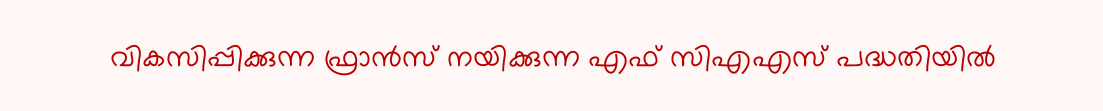വികസിപ്പിക്കുന്ന ഫ്രാ‍ന്‍സ് നയിക്കുന്ന എഫ് സിഎഎസ് പദ്ധതിയില്‍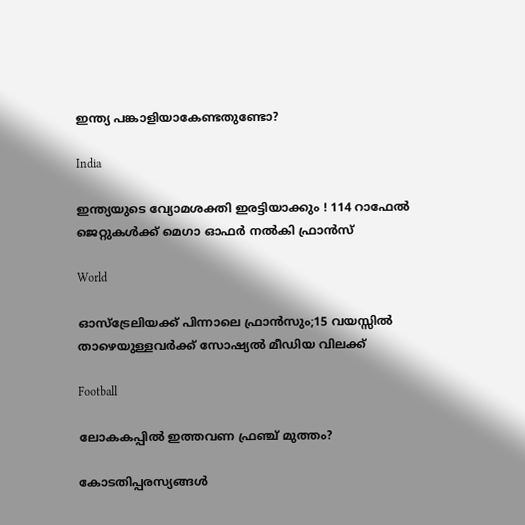ഇന്ത്യ പങ്കാളിയാകേണ്ടതുണ്ടോ?

India

ഇന്ത്യയുടെ വ്യോമശക്തി ഇരട്ടിയാക്കും ! 114 റാഫേൽ ജെറ്റുകൾക്ക് മെഗാ ഓഫർ നൽകി ഫ്രാൻസ്

World

ഓസ്‌ട്രേലിയക്ക് പിന്നാലെ ഫ്രാന്‍സും;15 വയസ്സിൽ താഴെയുള്ളവർക്ക് സോഷ്യൽ മീഡിയ വിലക്ക്

Football

ലോകകപ്പില്‍ ഇത്തവണ ഫ്രഞ്ച് മുത്തം?

കോടതിപ്പരസ്യങ്ങള്‍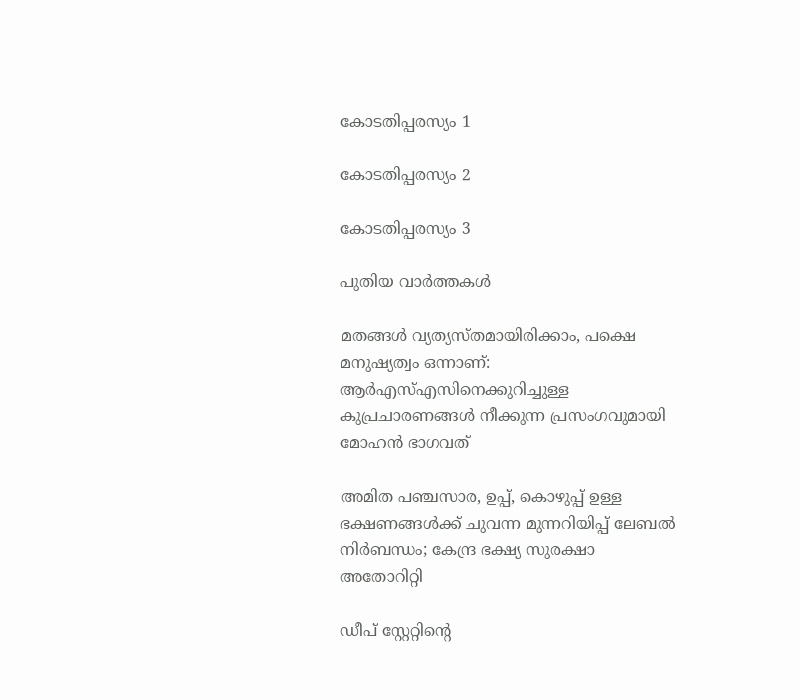കോടതിപ്പരസ്യം 1

കോടതിപ്പരസ്യം 2

കോടതിപ്പരസ്യം 3

പുതിയ വാര്‍ത്തകള്‍

മതങ്ങള്‍ വ്യത്യസ്തമായിരിക്കാം, പക്ഷെ മനുഷ്യത്വം ഒന്നാണ്: ആര്‍എസ്എസിനെക്കുറിച്ചുള്ള കുപ്രചാരണങ്ങള്‍ നീക്കുന്ന പ്രസംഗവുമായി മോഹന്‍ ഭാഗവത്

അമിത പഞ്ചസാര, ഉപ്പ്, കൊഴുപ്പ് ഉള്ള ഭക്ഷണങ്ങള്‍ക്ക് ചുവന്ന മുന്നറിയിപ്പ് ലേബല്‍ നിര്‍ബന്ധം; കേന്ദ്ര ഭക്ഷ്യ സുരക്ഷാ അതോറിറ്റി

ഡീപ് സ്റ്റേറ്റിന്റെ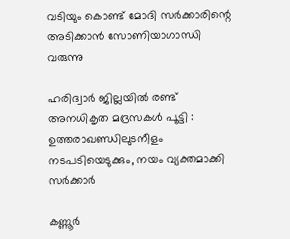വടിയും കൊണ്ട് മോദി സര്‍ക്കാരിന്റെ അടിക്കാന്‍ സോണിയാഗാന്ധി വരുന്നു

ഹരിദ്വാർ ജില്ലയിൽ രണ്ട് അനധികൃത മദ്രസകൾ പൂട്ടി : ഉത്തരാഖണ്ഡിലുടനീളം നടപടിയെടുക്കും, നയം വ്യക്തമാക്കി സർക്കാർ

കണ്ണൂര്‍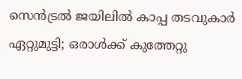സെന്‍ട്രല്‍ ജയിലില്‍ കാപ്പ തടവുകാര്‍ ഏറ്റുമുട്ടി; ഒരാള്‍ക്ക് കുത്തേറ്റു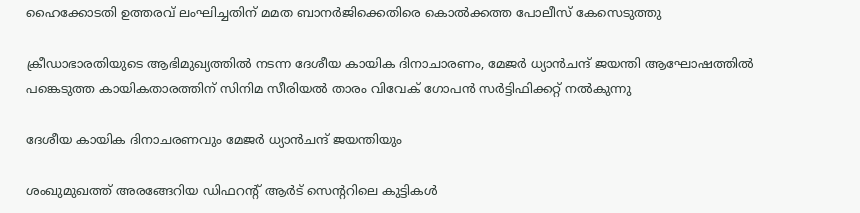ഹൈക്കോടതി ഉത്തരവ് ലംഘിച്ചതിന് മമത ബാനർജിക്കെതിരെ കൊൽക്കത്ത പോലീസ് കേസെടുത്തു

ക്രീഡാഭാരതിയുടെ ആഭിമുഖ്യത്തില്‍ നടന്ന ദേശീയ കായിക ദിനാചാരണം, മേജര്‍ ധ്യാന്‍ചന്ദ് ജയന്തി ആഘോഷത്തില്‍ പങ്കെടുത്ത കായികതാരത്തിന് സിനിമ സീരിയല്‍ താരം വിവേക് ഗോപന്‍ സര്‍ട്ടിഫിക്കറ്റ് നല്‍കുന്നു

ദേശീയ കായിക ദിനാചരണവും മേജര്‍ ധ്യാന്‍ചന്ദ് ജയന്തിയും

ശംഖുമുഖത്ത് അരങ്ങേറിയ ഡിഫറന്റ് ആര്‍ട് സെന്ററിലെ കുട്ടികള്‍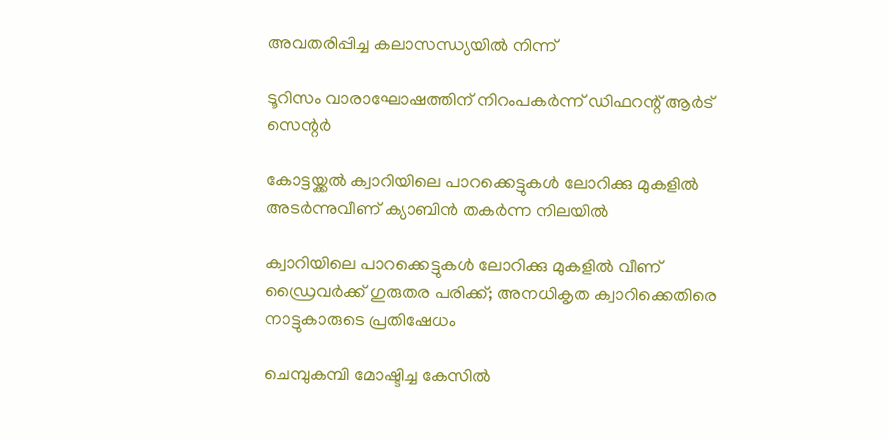അവതരിപ്പിച്ച കലാസന്ധ്യയില്‍ നിന്ന്‌

ടൂറിസം വാരാഘോഷത്തിന് നിറംപകര്‍ന്ന് ഡിഫറന്റ് ആര്‍ട് സെന്റര്‍

കോട്ടയ്ക്കല്‍ ക്വാറിയിലെ പാറക്കെട്ടുകള്‍ ലോറിക്കു മുകളില്‍ അടര്‍ന്നുവീണ് ക്യാബിന്‍ തകര്‍ന്ന നിലയില്‍

ക്വാറിയിലെ പാറക്കെട്ടുകള്‍ ലോറിക്കു മുകളില്‍ വീണ് ഡ്രൈവര്‍ക്ക് ഗുരുതര പരിക്ക്; അനധികൃത ക്വാറിക്കെതിരെ നാട്ടുകാരുടെ പ്രതിഷേധം

ചെമ്പുകമ്പി മോഷ്ടിച്ച കേസിൽ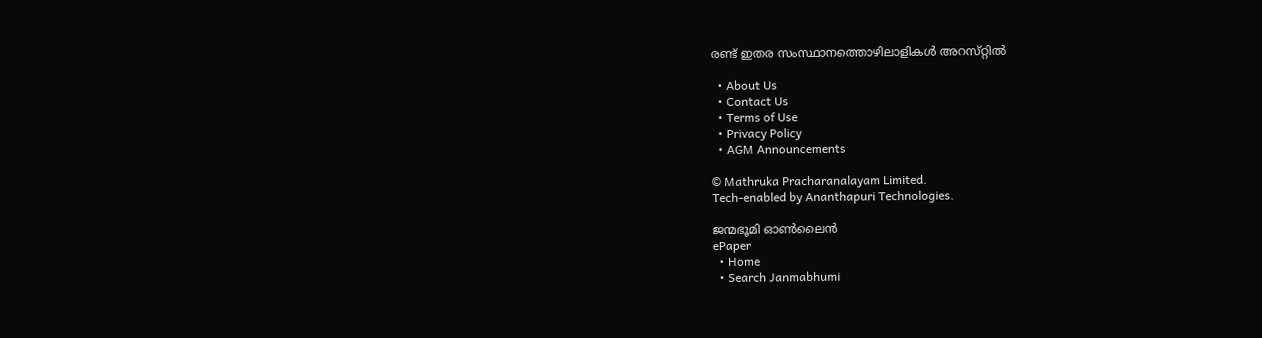രണ്ട് ഇതര സംസ്ഥാനത്തൊഴിലാളികൾ അറസ്‌റ്റിൽ

  • About Us
  • Contact Us
  • Terms of Use
  • Privacy Policy
  • AGM Announcements

© Mathruka Pracharanalayam Limited.
Tech-enabled by Ananthapuri Technologies.

ജന്മഭൂമി ഓണ്‍ലൈന്‍
ePaper
  • Home
  • Search Janmabhumi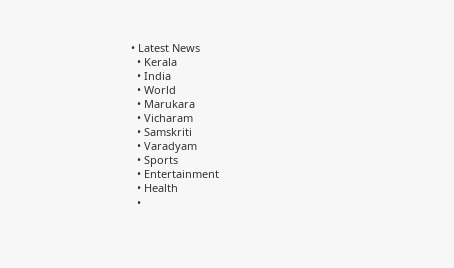• Latest News
  • Kerala
  • India
  • World
  • Marukara
  • Vicharam
  • Samskriti
  • Varadyam
  • Sports
  • Entertainment
  • Health
  •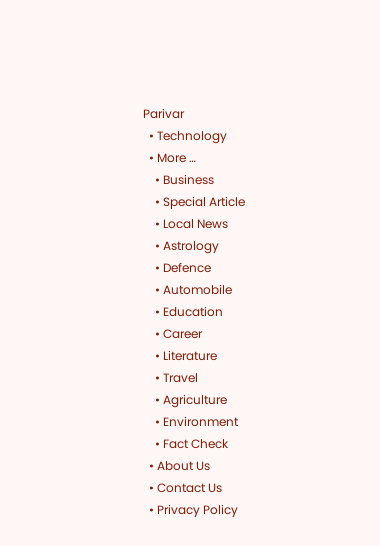Parivar
  • Technology
  • More …
    • Business
    • Special Article
    • Local News
    • Astrology
    • Defence
    • Automobile
    • Education
    • Career
    • Literature
    • Travel
    • Agriculture
    • Environment
    • Fact Check
  • About Us
  • Contact Us
  • Privacy Policy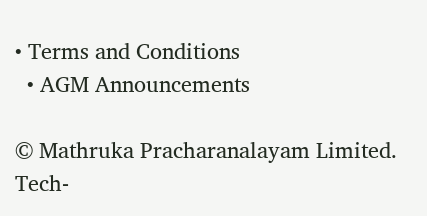• Terms and Conditions
  • AGM Announcements

© Mathruka Pracharanalayam Limited.
Tech-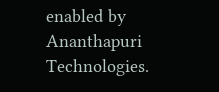enabled by Ananthapuri Technologies.